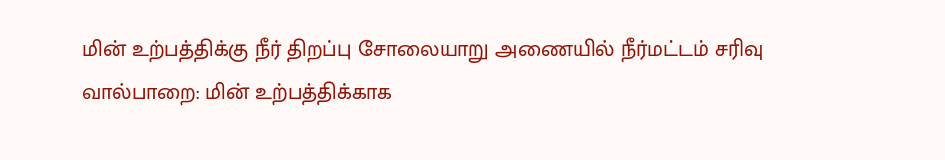மின் உற்பத்திக்கு நீர் திறப்பு சோலையாறு அணையில் நீர்மட்டம் சரிவு
வால்பாறை: மின் உற்பத்திக்காக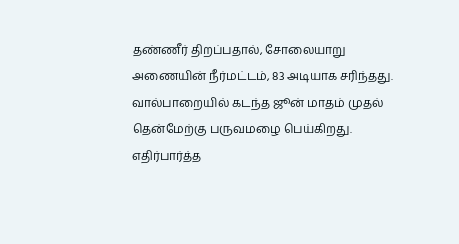தண்ணீர் திறப்பதால், சோலையாறு அணையின் நீர்மட்டம், 83 அடியாக சரிந்தது.
வால்பாறையில் கடந்த ஜூன் மாதம் முதல் தென்மேற்கு பருவமழை பெய்கிறது. எதிர்பார்த்த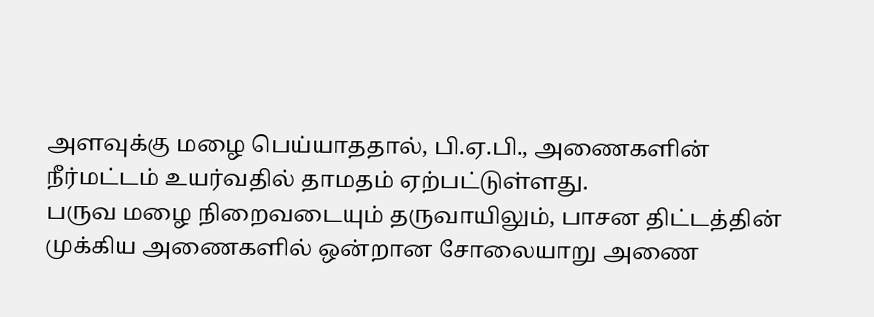அளவுக்கு மழை பெய்யாததால், பி.ஏ.பி., அணைகளின் நீர்மட்டம் உயர்வதில் தாமதம் ஏற்பட்டுள்ளது.
பருவ மழை நிறைவடையும் தருவாயிலும், பாசன திட்டத்தின் முக்கிய அணைகளில் ஒன்றான சோலையாறு அணை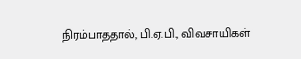நிரம்பாததால், பி.ஏ.பி., விவசாயிகள்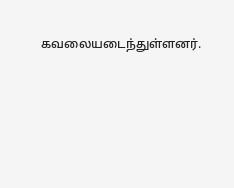கவலையடைந்துள்ளனர்.